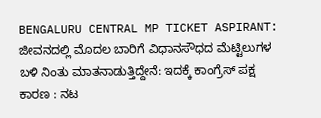BENGALURU CENTRAL MP TICKET ASPIRANT: ಜೀವನದಲ್ಲಿ ಮೊದಲ ಬಾರಿಗೆ ವಿಧಾನಸೌಧದ ಮೆಟ್ಟಿಲುಗಳ ಬಳಿ ನಿಂತು ಮಾತನಾಡುತ್ತಿದ್ದೇನೆ: ಇದಕ್ಕೆ ಕಾಂಗ್ರೆಸ್ ಪಕ್ಷ ಕಾರಣ : ನಟ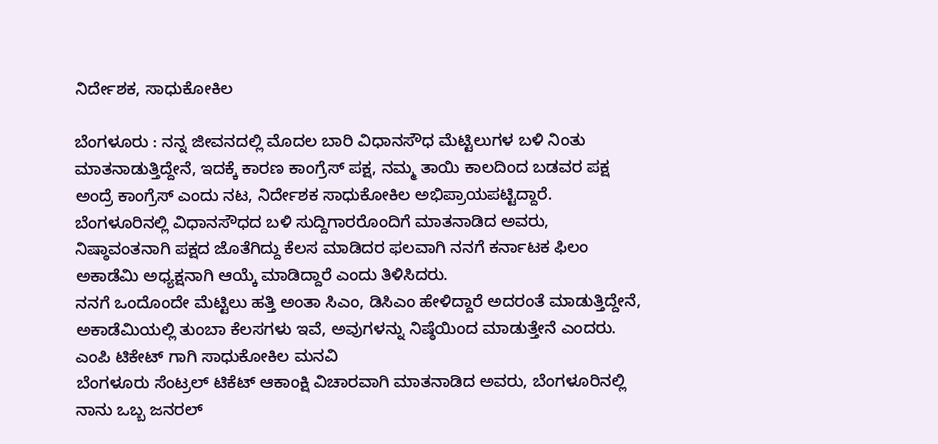ನಿರ್ದೇಶಕ, ಸಾಧುಕೋಕಿಲ

ಬೆಂಗಳೂರು : ನನ್ನ ಜೀವನದಲ್ಲಿ‌ ಮೊದಲ ಬಾರಿ ವಿಧಾನಸೌಧ ಮೆಟ್ಟಿಲುಗಳ ಬಳಿ ನಿಂತು ಮಾತನಾಡುತ್ತಿದ್ದೇನೆ, ಇದಕ್ಕೆ ಕಾರಣ ಕಾಂಗ್ರೆಸ್ ಪಕ್ಷ, ನಮ್ಮ ತಾಯಿ ಕಾಲದಿಂದ ಬಡವರ ಪಕ್ಷ ಅಂದ್ರೆ ಕಾಂಗ್ರೆಸ್ ಎಂದು ನಟ, ನಿರ್ದೇಶಕ ಸಾಧುಕೋಕಿಲ ಅಭಿಪ್ರಾಯಪಟ್ಟಿದ್ದಾರೆ.
ಬೆಂಗಳೂರಿನಲ್ಲಿ ವಿಧಾನಸೌಧದ ಬಳಿ ಸುದ್ದಿಗಾರರೊಂದಿಗೆ ಮಾತನಾಡಿದ ಅವರು, ನಿಷ್ಠಾವಂತನಾಗಿ ಪಕ್ಷದ ಜೊತೆಗಿದ್ದು ಕೆಲಸ ಮಾಡಿದರ ಫಲವಾಗಿ ನನಗೆ ಕರ್ನಾಟಕ ಫಿಲಂ ಅಕಾಡೆಮಿ‌ ಅಧ್ಯಕ್ಷನಾಗಿ ಆಯ್ಕೆ ಮಾಡಿದ್ದಾರೆ ಎಂದು ತಿಳಿಸಿದರು.
ನನಗೆ ಒಂದೊಂದೇ ಮೆಟ್ಟಿಲು ಹತ್ತಿ ಅಂತಾ ಸಿಎಂ, ಡಿಸಿಎಂ ಹೇಳಿದ್ದಾರೆ ಅದರಂತೆ ಮಾಡುತ್ತಿದ್ದೇನೆ, ಅಕಾಡೆಮಿಯಲ್ಲಿ ತುಂಬಾ ಕೆಲಸಗಳು ಇವೆ, ಅವುಗಳನ್ನು ನಿಷ್ಠೆಯಿಂದ ಮಾಡುತ್ತೇನೆ ಎಂದರು.
ಎಂಪಿ ಟಿಕೇಟ್ ಗಾಗಿ ಸಾಧುಕೋಕಿಲ ಮನವಿ
ಬೆಂಗಳೂರು ಸೆಂಟ್ರಲ್ ಟಿಕೆಟ್ ಆಕಾಂಕ್ಷಿ ವಿಚಾರವಾಗಿ ಮಾತನಾಡಿದ ಅವರು, ಬೆಂಗಳೂರಿನಲ್ಲಿ ನಾನು ಒಬ್ಬ ಜನರಲ್‌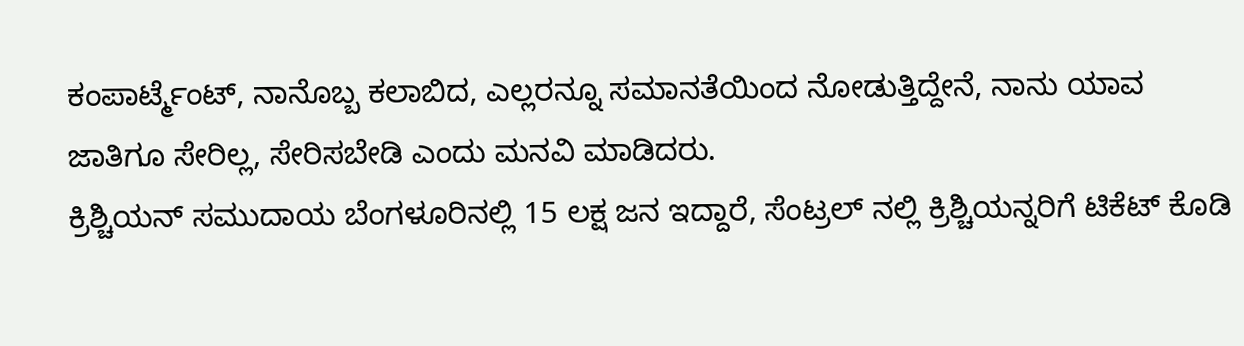ಕಂಪಾರ್ಟ್ಮೆಂಟ್, ನಾನೊಬ್ಬ ಕಲಾಬಿದ, ಎಲ್ಲರನ್ನೂ ಸಮಾನತೆಯಿಂದ ನೋಡುತ್ತಿದ್ದೇನೆ, ನಾನು ಯಾವ ಜಾತಿಗೂ ಸೇರಿಲ್ಲ, ಸೇರಿಸಬೇಡಿ ಎಂದು ಮನವಿ ಮಾಡಿದರು.
ಕ್ರಿಶ್ಚಿಯನ್ ಸಮುದಾಯ ಬೆಂಗಳೂರಿನಲ್ಲಿ 15 ಲಕ್ಷ ಜನ ಇದ್ದಾರೆ, ಸೆಂಟ್ರಲ್ ನಲ್ಲಿ ಕ್ರಿಶ್ಚಿಯನ್ನರಿಗೆ ಟಿಕೆಟ್ ಕೊಡಿ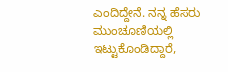ಎಂದಿದ್ದೇನೆ. ನನ್ನ‌ ಹೆಸರು ಮುಂಚೂಣಿಯಲ್ಲಿ ಇಟ್ಟುಕೊಂಡಿದ್ದಾರೆ,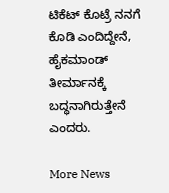ಟಿಕೆಟ್ ಕೊಟ್ರೆ ನನಗೆ ಕೊಡಿ ಎಂದಿದ್ದೇನೆ, ಹೈಕಮಾಂಡ್ ತೀರ್ಮಾನಕ್ಕೆ ಬದ್ಧನಾಗಿರುತ್ತೇನೆ ಎಂದರು.

More News